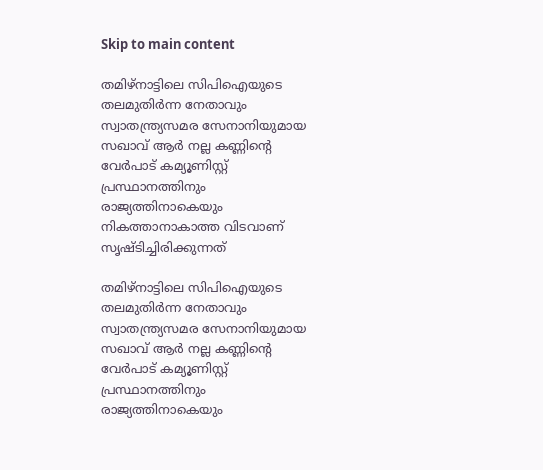Skip to main content

തമിഴ്നാട്ടിലെ സിപിഐയുടെ തലമുതിർന്ന നേതാവും സ്വാതന്ത്ര്യസമര സേനാനിയുമായ സഖാവ് ആർ നല്ല കണ്ണിന്റെ വേർപാട്‌ കമ്യൂണിസ്റ്റ്‌ പ്രസ്ഥാനത്തിനും രാജ്യത്തിനാകെയും നികത്താനാകാത്ത വിടവാണ്‌ സൃഷ്ടിച്ചിരിക്കുന്നത്‌

തമിഴ്നാട്ടിലെ സിപിഐയുടെ തലമുതിർന്ന നേതാവും സ്വാതന്ത്ര്യസമര സേനാനിയുമായ സഖാവ് ആർ നല്ല കണ്ണിന്റെ വേർപാട്‌ കമ്യൂണിസ്റ്റ്‌ പ്രസ്ഥാനത്തിനും രാജ്യത്തിനാകെയും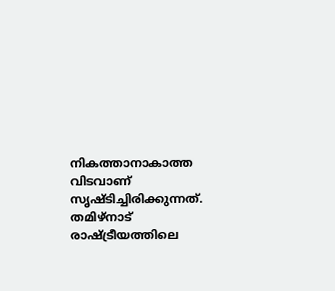നികത്താനാകാത്ത വിടവാണ്‌ സൃഷ്ടിച്ചിരിക്കുന്നത്‌. തമിഴ്‌നാട്‌ രാഷ്ട്രീയത്തിലെ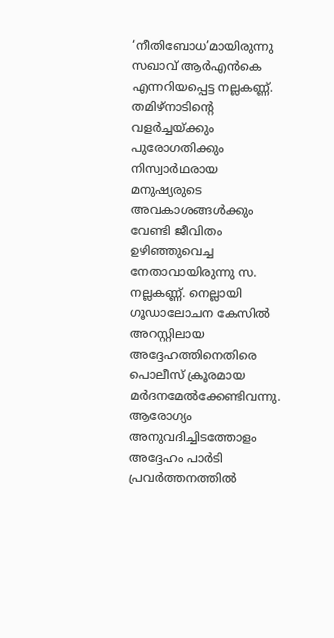‘നീതിബോധ’മായിരുന്നു സഖാവ്‌ ആർഎൻകെ എന്നറിയപ്പെട്ട നല്ലകണ്ണ്‌. തമിഴ്‌നാടിന്റെ വളർച്ചയ്ക്കും പുരോഗതിക്കും നിസ്വാർഥരായ മനുഷ്യരുടെ അവകാശങ്ങൾക്കും വേണ്ടി ജീവിതം ഉഴിഞ്ഞുവെച്ച നേതാവായിരുന്നു സ. നല്ലകണ്ണ്‌. നെല്ലായി ഗൂഡാലോചന കേസിൽ അറസ്റ്റിലായ അദ്ദേഹത്തിനെതിരെ പൊലീസ്‌ ക്രൂരമായ മർദനമേൽക്കേണ്ടിവന്നു. ആരോഗ്യം അനുവദിച്ചിടത്തോളം അദ്ദേഹം പാർടി പ്രവർത്തനത്തിൽ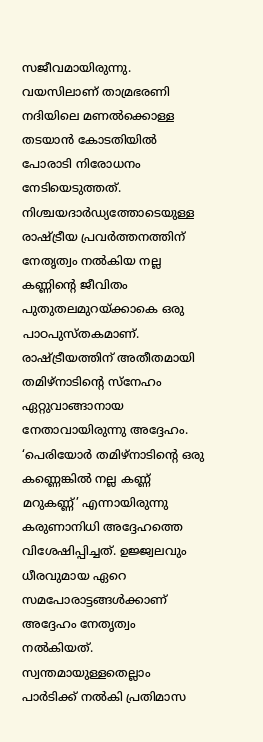സജീവമായിരുന്നു. വയസിലാണ്‌ താമ്രഭരണി നദിയിലെ മണൽക്കൊള്ള തടയാൻ കോടതിയിൽ പോരാടി നിരോധനം നേടിയെടുത്തത്‌. നിശ്ചയദാർഡ്യത്തോടെയുള്ള രാഷ്ട്രീയ പ്രവർത്തനത്തിന്‌ നേതൃത്വം നൽകിയ നല്ല കണ്ണിന്റെ ജീവിതം പുതുതലമുറയ്ക്കാകെ ഒരു പാഠപുസ്തകമാണ്‌. രാഷ്ട്രീയത്തിന്‌ അതീതമായി തമിഴ്‌നാടിന്റെ സ്നേഹം ഏറ്റുവാങ്ങാനായ നേതാവായിരുന്നു അദ്ദേഹം. ‘പെരിയോർ തമിഴ്നാടിന്റെ ഒരു കണ്ണെങ്കിൽ നല്ല കണ്ണ് മറുകണ്ണ്‌’ എന്നായിരുന്നു കരുണാനിധി അദ്ദേഹത്തെ വിശേഷിപ്പിച്ചത്‌. ഉജ്ജ്വലവും ധീരവുമായ ഏറെ സമപോരാട്ടങ്ങൾക്കാണ്‌ അദ്ദേഹം നേതൃത്വം നൽകിയത്‌. സ്വന്തമായുള്ളതെല്ലാം പാർടിക്ക്‌ നൽകി പ്രതിമാസ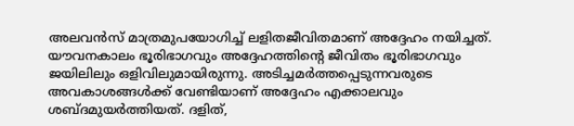അലവൻസ്‌ മാത്രമുപയോഗിച്ച്‌ ലളിതജീവിതമാണ്‌ അദ്ദേഹം നയിച്ചത്‌. യ‍ൗവനകാലം ഭൂരിഭാഗവും അദ്ദേഹത്തിന്റെ ജീവിതം ഭൂരിഭാഗവും ജയിലിലും ഒളിവിലുമായിരുന്നു. അടിച്ചമർത്തപ്പെടുന്നവരുടെ അവകാശങ്ങൾക്ക്‌ വേണ്ടിയാണ്‌ അദ്ദേഹം എക്കാലവും ശബ്ദമുയർത്തിയത്‌. ദളിത്‌,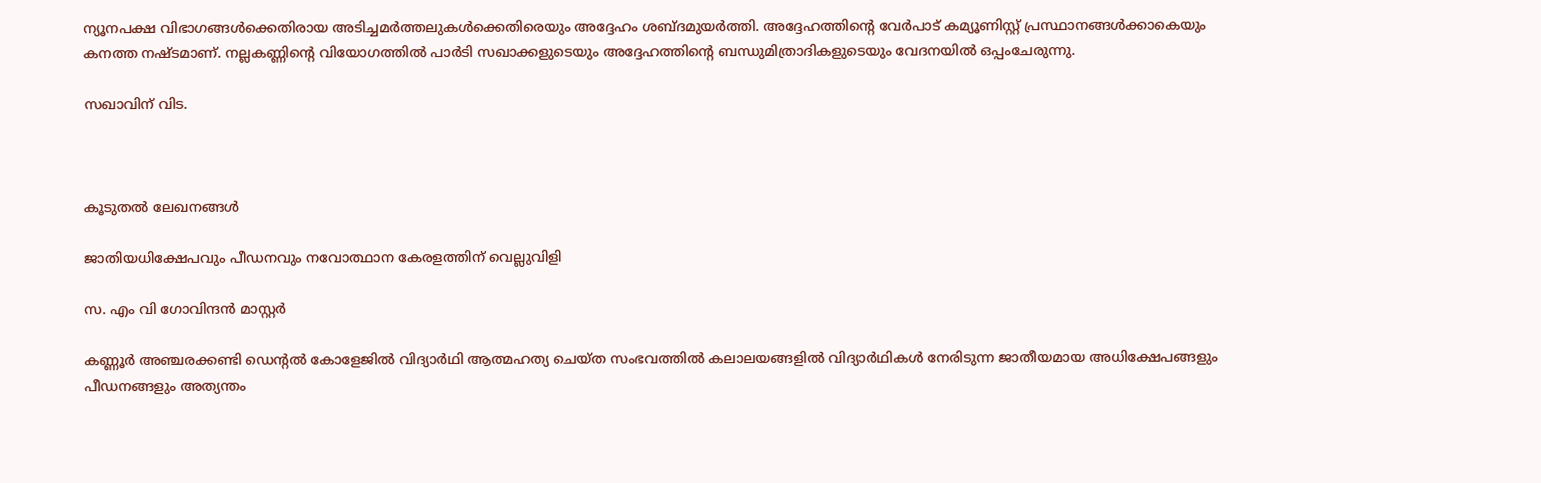ന്യൂനപക്ഷ വിഭാഗങ്ങൾക്കെതിരായ അടിച്ചമർത്തലുകൾക്കെതിരെയും അദ്ദേഹം ശബ്ദമുയർത്തി. അദ്ദേഹത്തിന്റെ വേർപാട്‌ കമ്യൂണിസ്റ്റ്‌ പ്രസ്ഥാനങ്ങൾക്കാകെയും കനത്ത നഷ്ടമാണ്‌. നല്ലകണ്ണിന്റെ വിയോഗത്തിൽ പാർടി സഖാക്കളുടെയും അദ്ദേഹത്തിന്റെ ബന്ധുമിത്രാദികളുടെയും വേദനയിൽ ഒപ്പംചേരുന്നു.

സഖാവിന്‌ വിട.



കൂടുതൽ ലേഖനങ്ങൾ

ജാതിയധിക്ഷേപവും പീഡനവും നവോത്ഥാന കേരളത്തിന് വെല്ലുവിളി

സ. എം വി ഗോവിന്ദൻ മാസ്റ്റർ

കണ്ണൂർ അഞ്ചരക്കണ്ടി ഡെന്റൽ കോളേജിൽ വിദ്യാർഥി ആത്മഹത്യ ചെയ്ത സംഭവത്തിൽ കലാലയങ്ങളിൽ വിദ്യാർഥികൾ നേരിടുന്ന ജാതീയമായ അധിക്ഷേപങ്ങളും പീഡനങ്ങളും അത്യന്തം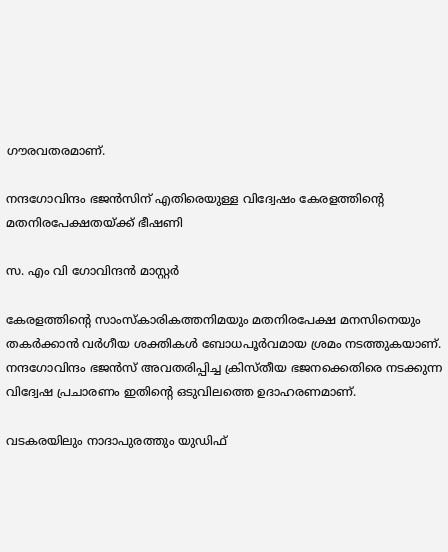ഗൗരവതരമാണ്.

നന്ദഗോവിന്ദം ഭജൻസിന് എതിരെയുള്ള വിദ്വേഷം കേരളത്തിന്റെ മതനിരപേക്ഷതയ്ക്ക് ഭീഷണി

സ. എം വി ഗോവിന്ദൻ മാസ്റ്റർ

കേരളത്തിന്റെ സാംസ്കാരികത്തനിമയും മതനിരപേക്ഷ മനസിനെയും തകർക്കാൻ വർഗീയ ശക്തികൾ ബോധപൂർവമായ ശ്രമം നടത്തുകയാണ്. നന്ദഗോവിന്ദം ഭജൻസ് അവതരിപ്പിച്ച ക്രിസ്തീയ ഭജനക്കെതിരെ നടക്കുന്ന വിദ്വേഷ പ്രചാരണം ഇതിന്റെ ഒടുവിലത്തെ ഉദാഹരണമാണ്.

വടകരയിലും നാദാപുരത്തും യുഡിഫ്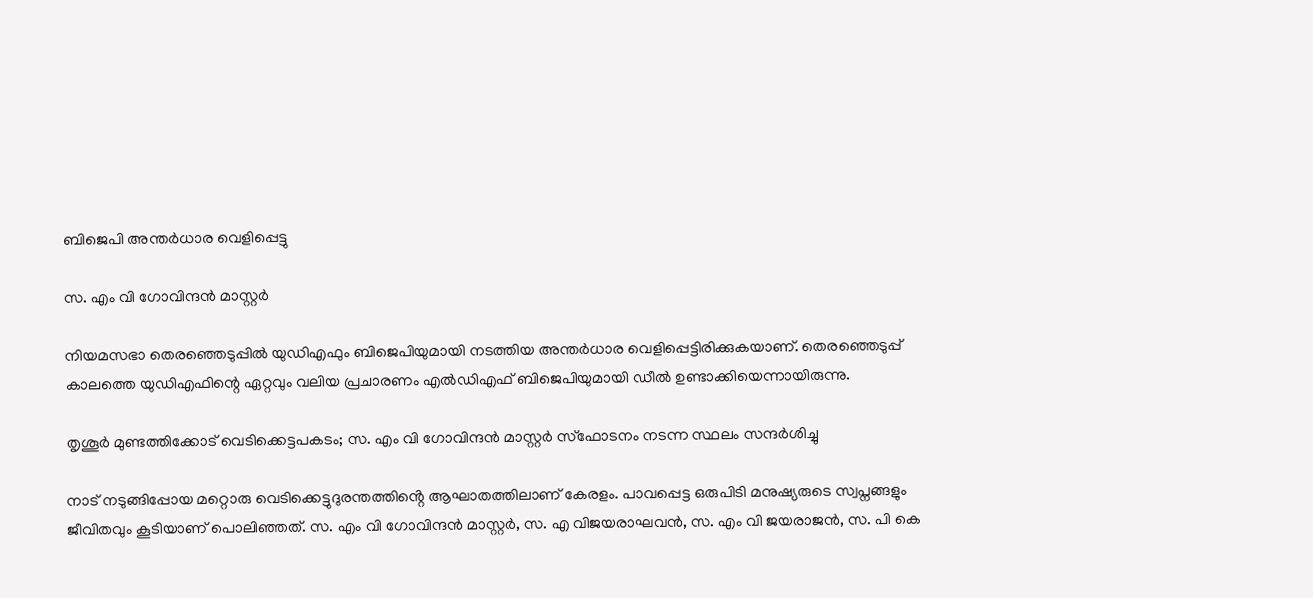ബിജെപി അന്തർധാര വെളിപ്പെട്ടു

സ. എം വി ഗോവിന്ദൻ മാസ്റ്റർ

നിയമസഭാ തെരഞ്ഞെടുപ്പിൽ യുഡിഎഫും ബിജെപിയുമായി നടത്തിയ അന്തർധാര വെളിപ്പെട്ടിരിക്കുകയാണ്. തെരഞ്ഞെടുപ്പ് കാലത്തെ യുഡിഎഫിന്റെ ഏറ്റവും വലിയ പ്രചാരണം എൽഡിഎഫ് ബിജെപിയുമായി ഡീല്‍ ഉണ്ടാക്കിയെന്നായിരുന്നു.

തൃശൂർ മുണ്ടത്തിക്കോട് വെടിക്കെട്ടപകടം; സ. എം വി ഗോവിന്ദൻ മാസ്റ്റർ സ്ഫോടനം നടന്ന സ്ഥലം സന്ദർശിച്ചു

നാട് നടുങ്ങിപ്പോയ മറ്റൊരു വെടിക്കെട്ടുദുരന്തത്തിൻ്റെ ആഘാതത്തിലാണ് കേരളം. പാവപ്പെട്ട ഒരുപിടി മനുഷ്യരുടെ സ്വപ്നങ്ങളും ജീവിതവും കൂടിയാണ് പൊലിഞ്ഞത്. സ. എം വി ഗോവിന്ദൻ മാസ്റ്റർ, സ. എ വിജയരാഘവൻ, സ. എം വി ജയരാജൻ, സ. പി കെ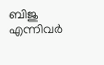ബിജു എന്നിവർ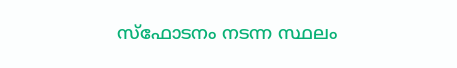സ്ഫോടനം നടന്ന സ്ഥലം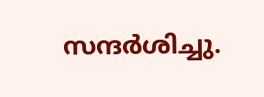സന്ദർശിച്ചു.